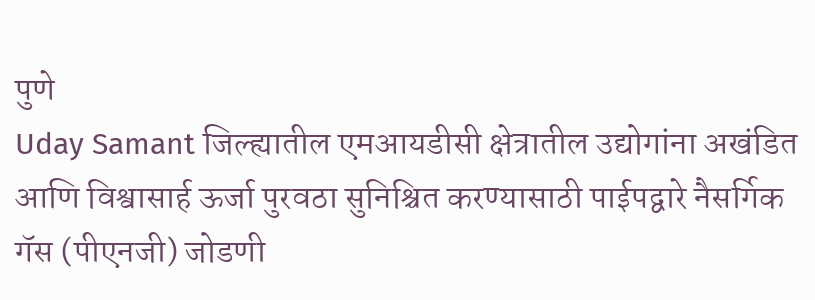पुणे
Uday Samant जिल्ह्यातील एमआयडीसी क्षेत्रातील उद्योगांना अखंडित आणि विश्वासार्ह ऊर्जा पुरवठा सुनिश्चित करण्यासाठी पाईपद्वारे नैसर्गिक गॅस (पीएनजी) जोडणी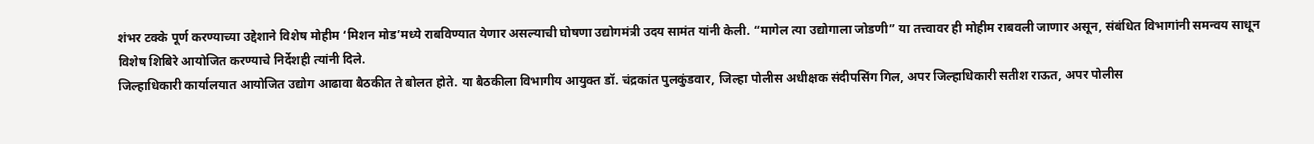शंभर टक्के पूर्ण करण्याच्या उद्देशाने विशेष मोहीम ‘मिशन मोड’मध्ये राबविण्यात येणार असल्याची घोषणा उद्योगमंत्री उदय सामंत यांनी केली. “मागेल त्या उद्योगाला जोडणी” या तत्त्वावर ही मोहीम राबवली जाणार असून, संबंधित विभागांनी समन्वय साधून विशेष शिबिरे आयोजित करण्याचे निर्देशही त्यांनी दिले.
जिल्हाधिकारी कार्यालयात आयोजित उद्योग आढावा बैठकीत ते बोलत होते. या बैठकीला विभागीय आयुक्त डॉ. चंद्रकांत पुलकुंडवार, जिल्हा पोलीस अधीक्षक संदीपसिंग गिल, अपर जिल्हाधिकारी सतीश राऊत, अपर पोलीस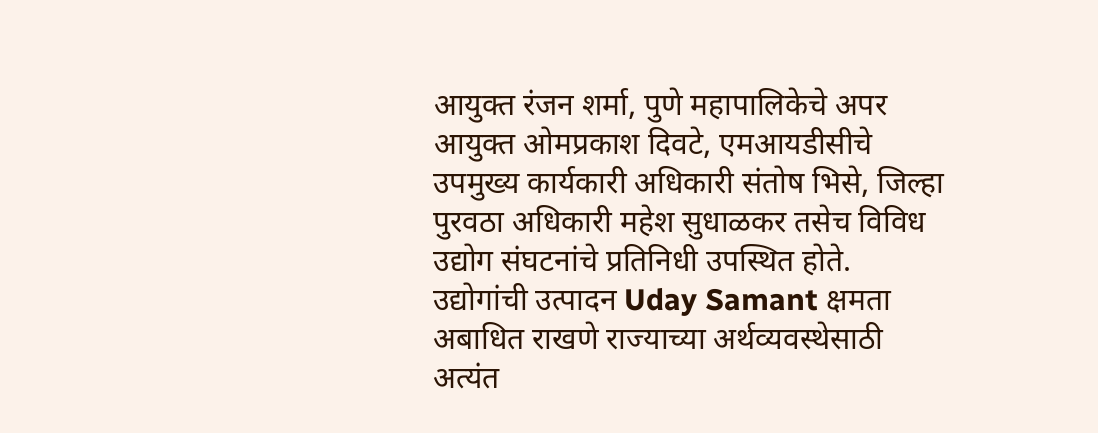आयुक्त रंजन शर्मा, पुणे महापालिकेचे अपर आयुक्त ओमप्रकाश दिवटे, एमआयडीसीचे उपमुख्य कार्यकारी अधिकारी संतोष भिसे, जिल्हा पुरवठा अधिकारी महेश सुधाळकर तसेच विविध उद्योग संघटनांचे प्रतिनिधी उपस्थित होते.
उद्योगांची उत्पादन Uday Samant क्षमता अबाधित राखणे राज्याच्या अर्थव्यवस्थेसाठी अत्यंत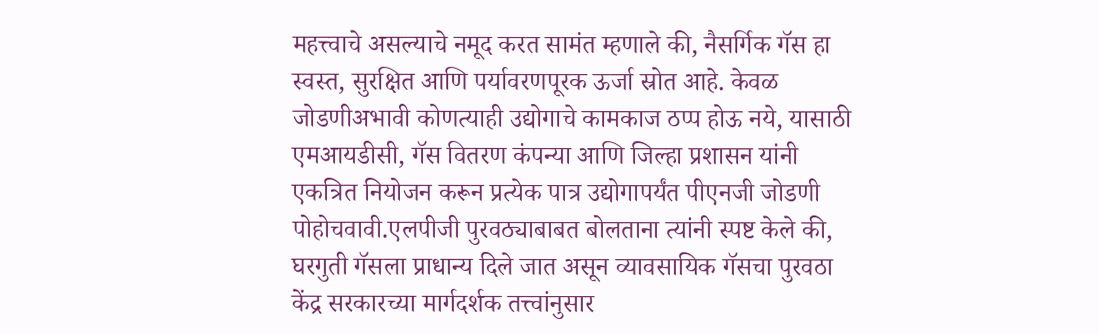महत्त्वाचे असल्याचे नमूद करत सामंत म्हणाले की, नैसर्गिक गॅस हा स्वस्त, सुरक्षित आणि पर्यावरणपूरक ऊर्जा स्रोत आहे. केवळ जोडणीअभावी कोणत्याही उद्योगाचे कामकाज ठप्प होऊ नये, यासाठी एमआयडीसी, गॅस वितरण कंपन्या आणि जिल्हा प्रशासन यांनी एकत्रित नियोजन करून प्रत्येक पात्र उद्योगापर्यंत पीएनजी जोडणी पोहोचवावी.एलपीजी पुरवठ्याबाबत बोलताना त्यांनी स्पष्ट केले की, घरगुती गॅसला प्राधान्य दिले जात असून व्यावसायिक गॅसचा पुरवठा केंद्र सरकारच्या मार्गदर्शक तत्त्वांनुसार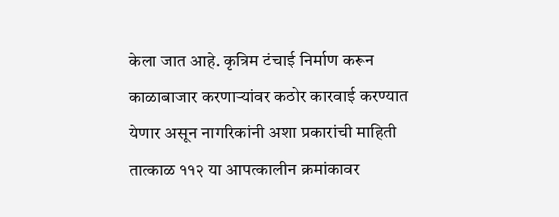केला जात आहे. कृत्रिम टंचाई निर्माण करून काळाबाजार करणाऱ्यांवर कठोर कारवाई करण्यात येणार असून नागरिकांनी अशा प्रकारांची माहिती तात्काळ ११२ या आपत्कालीन क्रमांकावर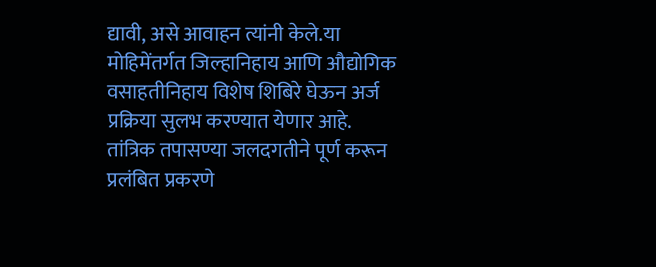द्यावी, असे आवाहन त्यांनी केले.या मोहिमेंतर्गत जिल्हानिहाय आणि औद्योगिक वसाहतीनिहाय विशेष शिबिरे घेऊन अर्ज प्रक्रिया सुलभ करण्यात येणार आहे. तांत्रिक तपासण्या जलदगतीने पूर्ण करून प्रलंबित प्रकरणे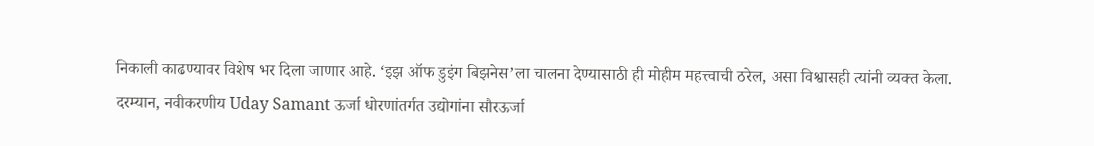निकाली काढण्यावर विशेष भर दिला जाणार आहे. ‘इझ ऑफ डुइंग बिझनेस’ला चालना देण्यासाठी ही मोहीम महत्त्वाची ठरेल, असा विश्वासही त्यांनी व्यक्त केला.
दरम्यान, नवीकरणीय Uday Samant ऊर्जा धोरणांतर्गत उद्योगांना सौरऊर्जा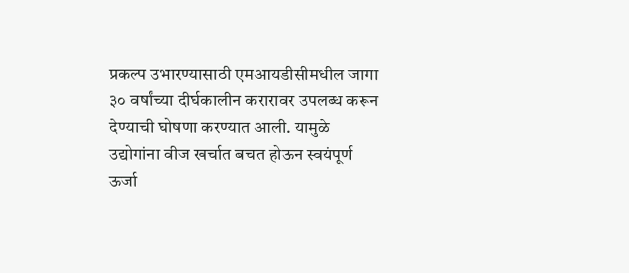प्रकल्प उभारण्यासाठी एमआयडीसीमधील जागा ३० वर्षांच्या दीर्घकालीन करारावर उपलब्ध करून देण्याची घोषणा करण्यात आली. यामुळे उद्योगांना वीज खर्चात बचत होऊन स्वयंपूर्ण ऊर्जा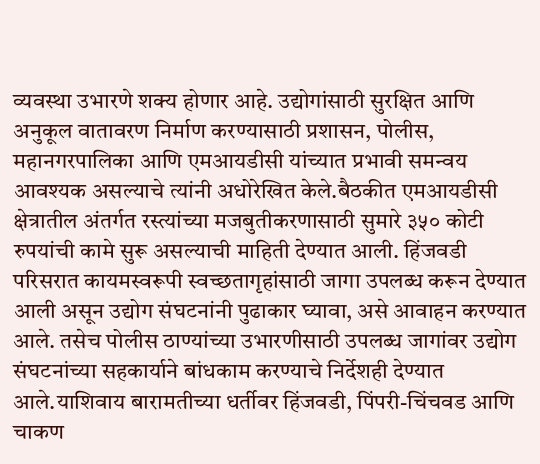व्यवस्था उभारणे शक्य होणार आहे. उद्योगांसाठी सुरक्षित आणि अनुकूल वातावरण निर्माण करण्यासाठी प्रशासन, पोलीस, महानगरपालिका आणि एमआयडीसी यांच्यात प्रभावी समन्वय आवश्यक असल्याचे त्यांनी अधोरेखित केले.बैठकीत एमआयडीसी क्षेत्रातील अंतर्गत रस्त्यांच्या मजबुतीकरणासाठी सुमारे ३५० कोटी रुपयांची कामे सुरू असल्याची माहिती देण्यात आली. हिंजवडी परिसरात कायमस्वरूपी स्वच्छतागृहांसाठी जागा उपलब्ध करून देण्यात आली असून उद्योग संघटनांनी पुढाकार घ्यावा, असे आवाहन करण्यात आले. तसेच पोलीस ठाण्यांच्या उभारणीसाठी उपलब्ध जागांवर उद्योग संघटनांच्या सहकार्याने बांधकाम करण्याचे निर्देशही देण्यात आले.याशिवाय बारामतीच्या धर्तीवर हिंजवडी, पिंपरी-चिंचवड आणि चाकण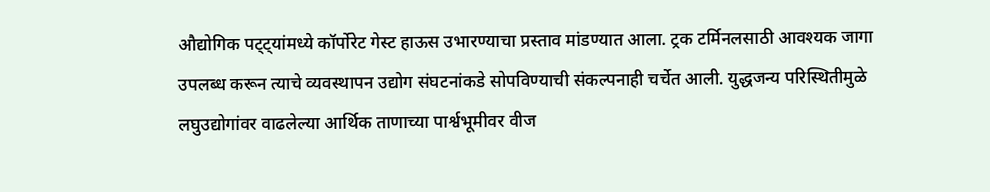औद्योगिक पट्ट्यांमध्ये कॉर्पोरेट गेस्ट हाऊस उभारण्याचा प्रस्ताव मांडण्यात आला. ट्रक टर्मिनलसाठी आवश्यक जागा उपलब्ध करून त्याचे व्यवस्थापन उद्योग संघटनांकडे सोपविण्याची संकल्पनाही चर्चेत आली. युद्धजन्य परिस्थितीमुळे लघुउद्योगांवर वाढलेल्या आर्थिक ताणाच्या पार्श्वभूमीवर वीज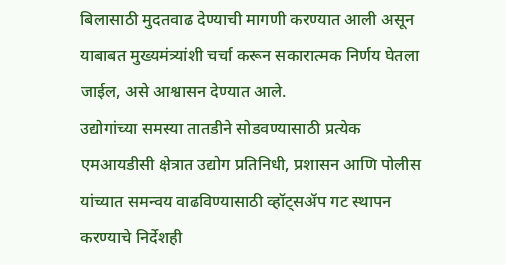बिलासाठी मुदतवाढ देण्याची मागणी करण्यात आली असून याबाबत मुख्यमंत्र्यांशी चर्चा करून सकारात्मक निर्णय घेतला जाईल, असे आश्वासन देण्यात आले.
उद्योगांच्या समस्या तातडीने सोडवण्यासाठी प्रत्येक एमआयडीसी क्षेत्रात उद्योग प्रतिनिधी, प्रशासन आणि पोलीस यांच्यात समन्वय वाढविण्यासाठी व्हॉट्सॲप गट स्थापन करण्याचे निर्देशही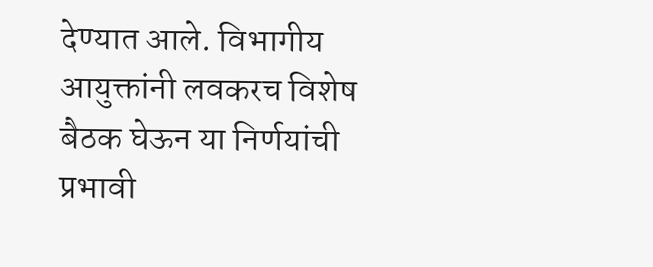देण्यात आले. विभागीय आयुक्तांनी लवकरच विशेष बैठक घेऊन या निर्णयांची प्रभावी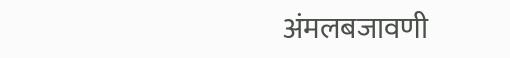अंमलबजावणी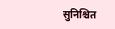सुनिश्चित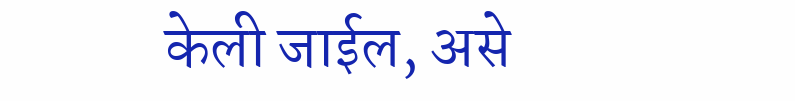केली जाईल, असे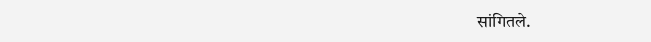सांगितले.